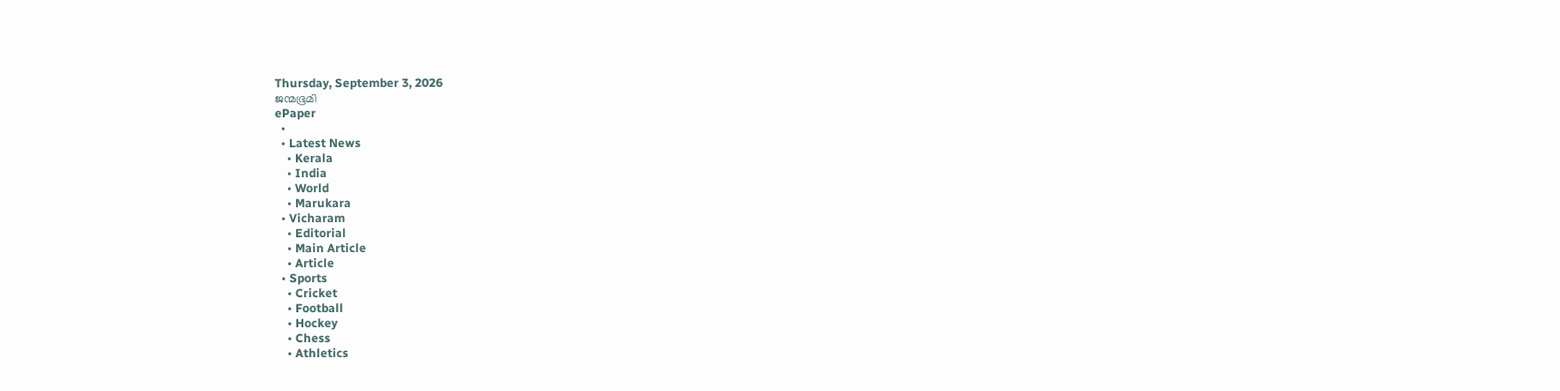Thursday, September 3, 2026
ജന്മഭൂമി
ePaper
  •
  • Latest News
    • Kerala
    • India
    • World
    • Marukara
  • Vicharam
    • Editorial
    • Main Article
    • Article
  • Sports
    • Cricket
    • Football
    • Hockey
    • Chess
    • Athletics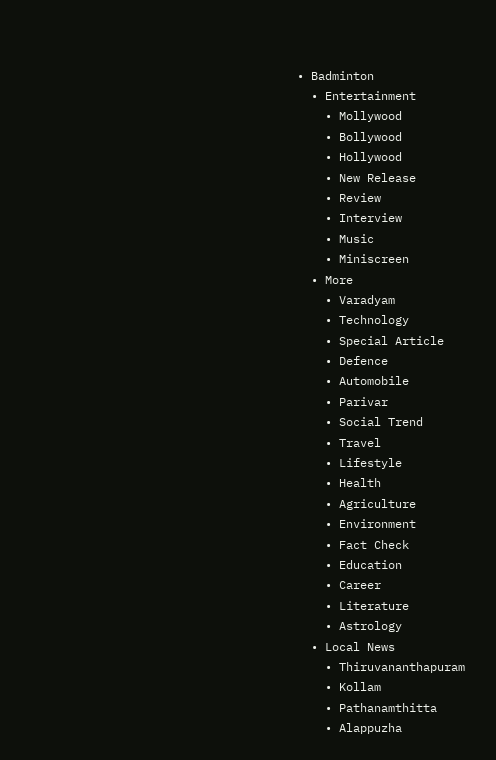• Badminton
  • Entertainment
    • Mollywood
    • Bollywood
    • Hollywood
    • New Release
    • Review
    • Interview
    • Music
    • Miniscreen
  • More
    • Varadyam
    • Technology
    • Special Article
    • Defence
    • Automobile
    • Parivar
    • Social Trend
    • Travel
    • Lifestyle
    • Health
    • Agriculture
    • Environment
    • Fact Check
    • Education
    • Career
    • Literature
    • Astrology
  • Local News
    • Thiruvananthapuram
    • Kollam
    • Pathanamthitta
    • Alappuzha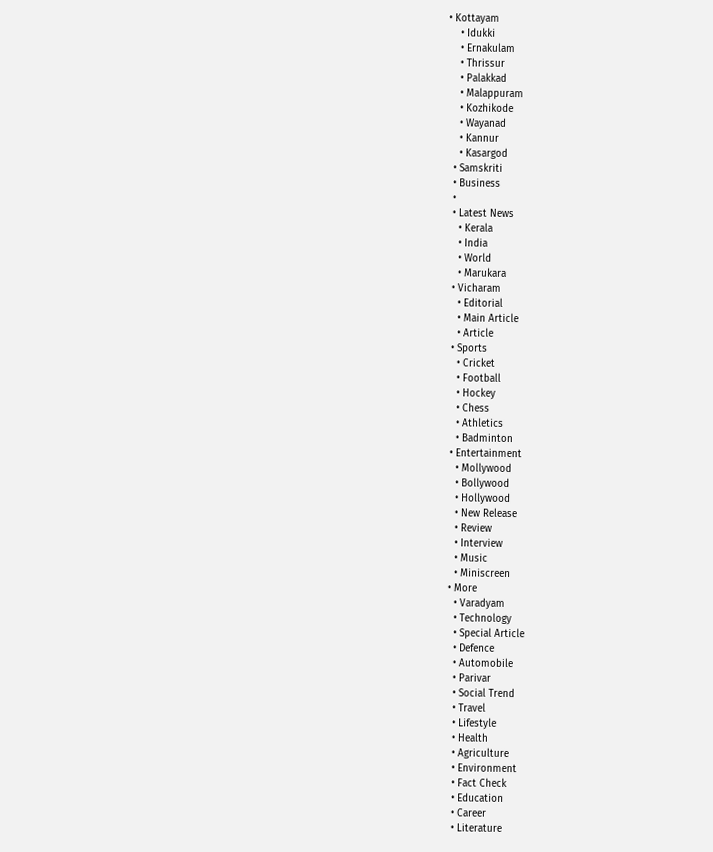• Kottayam
    • Idukki
    • Ernakulam
    • Thrissur
    • Palakkad
    • Malappuram
    • Kozhikode
    • Wayanad
    • Kannur
    • Kasargod
  • Samskriti
  • Business
  •
  • Latest News
    • Kerala
    • India
    • World
    • Marukara
  • Vicharam
    • Editorial
    • Main Article
    • Article
  • Sports
    • Cricket
    • Football
    • Hockey
    • Chess
    • Athletics
    • Badminton
  • Entertainment
    • Mollywood
    • Bollywood
    • Hollywood
    • New Release
    • Review
    • Interview
    • Music
    • Miniscreen
  • More
    • Varadyam
    • Technology
    • Special Article
    • Defence
    • Automobile
    • Parivar
    • Social Trend
    • Travel
    • Lifestyle
    • Health
    • Agriculture
    • Environment
    • Fact Check
    • Education
    • Career
    • Literature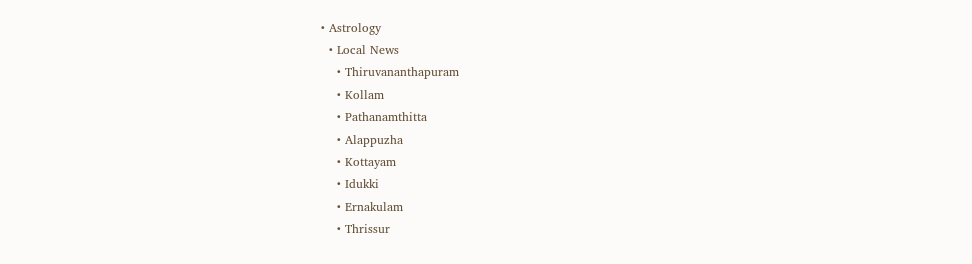• Astrology
  • Local News
    • Thiruvananthapuram
    • Kollam
    • Pathanamthitta
    • Alappuzha
    • Kottayam
    • Idukki
    • Ernakulam
    • Thrissur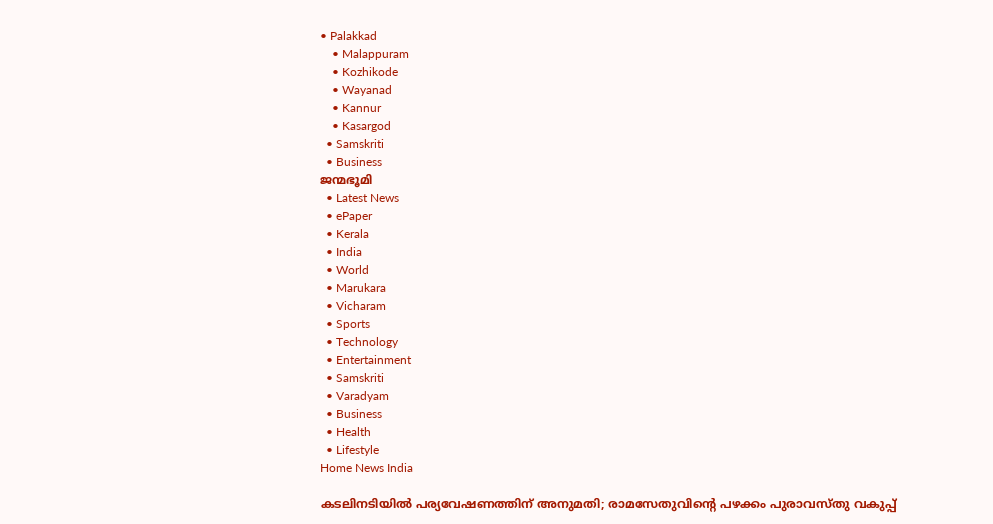• Palakkad
    • Malappuram
    • Kozhikode
    • Wayanad
    • Kannur
    • Kasargod
  • Samskriti
  • Business
ജന്മഭൂമി
  • Latest News
  • ePaper
  • Kerala
  • India
  • World
  • Marukara
  • Vicharam
  • Sports
  • Technology
  • Entertainment
  • Samskriti
  • Varadyam
  • Business
  • Health
  • Lifestyle
Home News India

കടലിനടിയില്‍ പര്യവേഷണത്തിന് അനുമതി; രാമസേതുവിന്റെ പഴക്കം പുരാവസ്തു വകുപ്പ്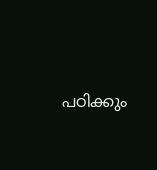പഠിക്കും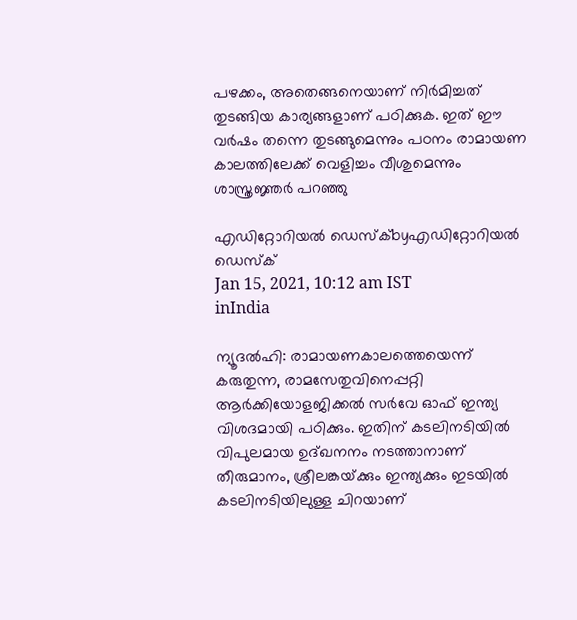പഴക്കം, അതെങ്ങനെയാണ് നിര്‍മിച്ചത് തുടങ്ങിയ കാര്യങ്ങളാണ് പഠിക്കുക. ഇത് ഈ വര്‍ഷം തന്നെ തുടങ്ങുമെന്നും പഠനം രാമായണ കാലത്തിലേക്ക് വെളിച്ചം വീശുമെന്നും ശാസ്ത്രജ്ഞര്‍ പറഞ്ഞു

എഡിറ്റോറിയൽ ഡെസ്ക്byഎഡിറ്റോറിയൽ ഡെസ്ക്
Jan 15, 2021, 10:12 am IST
inIndia

ന്യൂദല്‍ഹി: രാമായണകാലത്തെയെന്ന് കരുതുന്ന, രാമസേതുവിനെപ്പറ്റി ആര്‍ക്കിയോളജിക്കല്‍ സര്‍വേ ഓഫ് ഇന്ത്യ വിശദമായി പഠിക്കും. ഇതിന് കടലിനടിയില്‍ വിപുലമായ ഉദ്ഖനനം നടത്താനാണ് തീരുമാനം, ശ്രീലങ്കയ്‌ക്കും ഇന്ത്യക്കും ഇടയില്‍ കടലിനടിയിലുള്ള ചിറയാണ്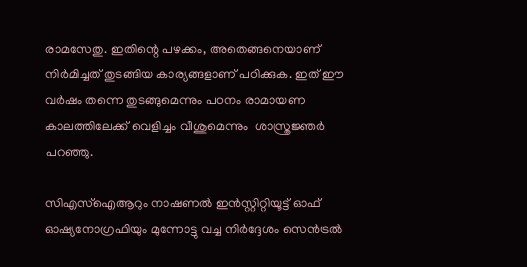രാമസേതു. ഇതിന്റെ പഴക്കം, അതെങ്ങനെയാണ് നിര്‍മിച്ചത് തുടങ്ങിയ കാര്യങ്ങളാണ് പഠിക്കുക. ഇത് ഈ വര്‍ഷം തന്നെ തുടങ്ങുമെന്നും പഠനം രാമായണ കാലത്തിലേക്ക് വെളിച്ചം വീശുമെന്നും  ശാസ്ത്രജ്ഞര്‍ പറഞ്ഞു.

സിഎസ്‌ഐആറും നാഷണല്‍ ഇന്‍സ്റ്റിറ്റിയൂട്ട് ഓഫ് ഓഷ്യനോഗ്രഫിയും മുന്നോട്ടു വച്ച നിര്‍ദ്ദേശം സെന്‍ട്രല്‍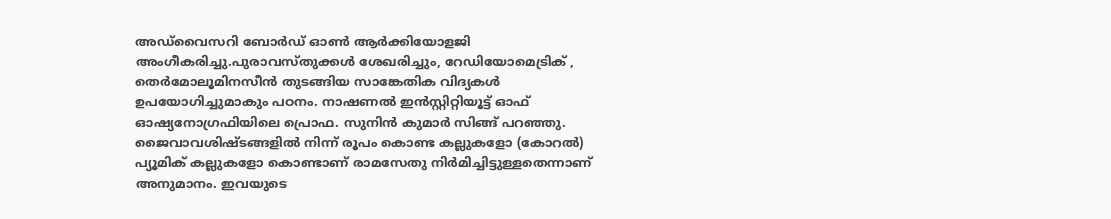അഡ്‌വൈസറി ബോര്‍ഡ് ഓണ്‍ ആര്‍ക്കിയോളജി അംഗീകരിച്ചു.പുരാവസ്തുക്കള്‍ ശേഖരിച്ചും, റേഡിയോമെട്രിക് , തെര്‍മോലൂമിനസീന്‍ തുടങ്ങിയ സാങ്കേതിക വിദ്യകള്‍ ഉപയോഗിച്ചുമാകും പഠനം. നാഷണല്‍ ഇന്‍സ്റ്റിറ്റിയൂട്ട് ഓഫ് ഓഷ്യനോഗ്രഫിയിലെ പ്രൊഫ. സുനിന്‍ കുമാര്‍ സിങ്ങ് പറഞ്ഞു. ജൈവാവശിഷ്ടങ്ങളില്‍ നിന്ന് രൂപം കൊണ്ട കല്ലുകളോ (കോറല്‍)  പ്യൂമിക് കല്ലുകളോ കൊണ്ടാണ് രാമസേതു നിര്‍മിച്ചിട്ടുള്ളതെന്നാണ് അനുമാനം. ഇവയുടെ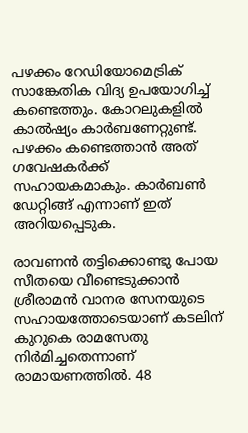പഴക്കം റേഡിയോമെട്രിക് സാങ്കേതിക വിദ്യ ഉപയോഗിച്ച് കണ്ടെത്തും. കോറലുകളില്‍  കാല്‍ഷ്യം കാര്‍ബണേറ്റുണ്ട്. പഴക്കം കണ്ടെത്താന്‍ അത് ഗവേഷകര്‍ക്ക് സഹായകമാകും. കാര്‍ബണ്‍ ഡേറ്റിങ്ങ് എന്നാണ് ഇത് അറിയപ്പെടുക.

രാവണന്‍ തട്ടിക്കൊണ്ടു പോയ സീതയെ വീണ്ടെടുക്കാന്‍ ശ്രീരാമന്‍ വാനര സേനയുടെ സഹായത്തോടെയാണ് കടലിന് കുറുകെ രാമസേതു നിര്‍മിച്ചതെന്നാണ് രാമായണത്തില്‍. 48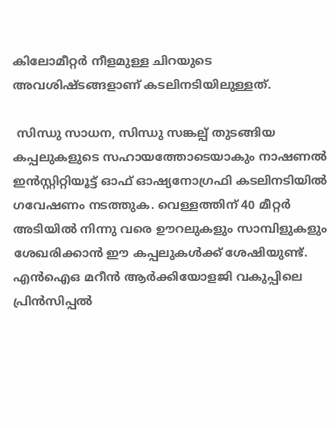കിലോമീറ്റര്‍ നീളമുള്ള ചിറയുടെ അവശിഷ്ടങ്ങളാണ് കടലിനടിയിലുള്ളത്.

 സിന്ധു സാധന, സിന്ധു സങ്കല്പ് തുടങ്ങിയ കപ്പലുകളുടെ സഹായത്തോടെയാകും നാഷണല്‍ ഇന്‍സ്റ്റിറ്റിയൂട്ട് ഓഫ് ഓഷ്യനോഗ്രഫി കടലിനടിയില്‍ ഗവേഷണം നടത്തുക. വെള്ളത്തിന് 40 മീറ്റര്‍ അടിയില്‍ നിന്നു വരെ ഊറലുകളും സാമ്പിളുകളും  ശേഖരിക്കാന്‍ ഈ കപ്പലുകള്‍ക്ക് ശേഷിയുണ്ട്.  എന്‍ഐഒ മറീന്‍ ആര്‍ക്കിയോളജി വകുപ്പിലെ പ്രിന്‍സിപ്പല്‍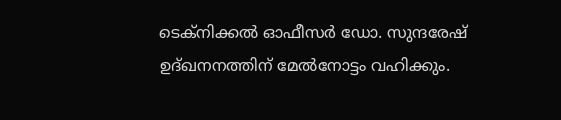ടെക്‌നിക്കല്‍ ഓഫീസര്‍ ഡോ. സുന്ദരേഷ്  ഉദ്ഖനനത്തിന് മേല്‍നോട്ടം വഹിക്കും.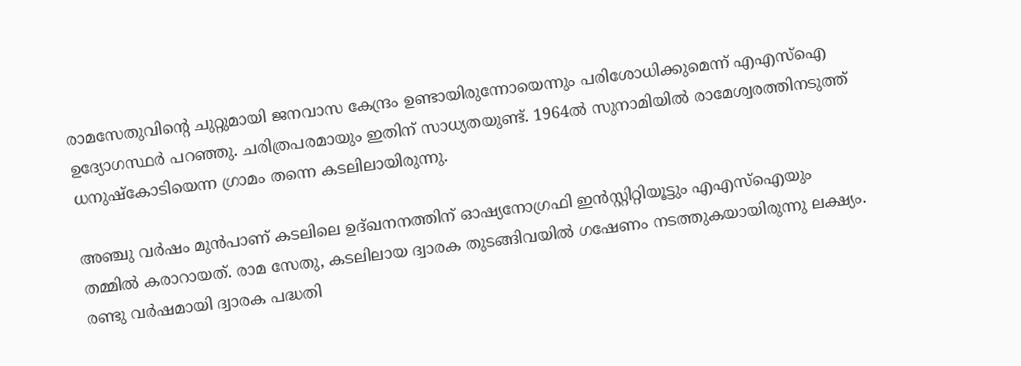രാമസേതുവിന്റെ ചുറ്റുമായി ജനവാസ കേന്ദ്രം ഉണ്ടായിരുന്നോയെന്നും പരിശോധിക്കുമെന്ന് എഎസ്‌ഐ ഉദ്യോഗസ്ഥര്‍ പറഞ്ഞു. ചരിത്രപരമായും ഇതിന് സാധ്യതയുണ്ട്. 1964ല്‍ സുനാമിയില്‍ രാമേശ്വരത്തിനടുത്ത് ധനുഷ്‌കോടിയെന്ന ഗ്രാമം തന്നെ കടലിലായിരുന്നു.

അഞ്ചു വര്‍ഷം മുന്‍പാണ് കടലിലെ ഉദ്ഖനനത്തിന് ഓഷ്യനോഗ്രഫി ഇന്‍സ്റ്റിറ്റിയൂട്ടും എഎസ്‌ഐയും തമ്മില്‍ കരാറായത്. രാമ സേതു, കടലിലായ ദ്വാരക തുടങ്ങിവയില്‍ ഗഷേണം നടത്തുകയായിരുന്നു ലക്ഷ്യം. രണ്ടു വര്‍ഷമായി ദ്വാരക പദ്ധതി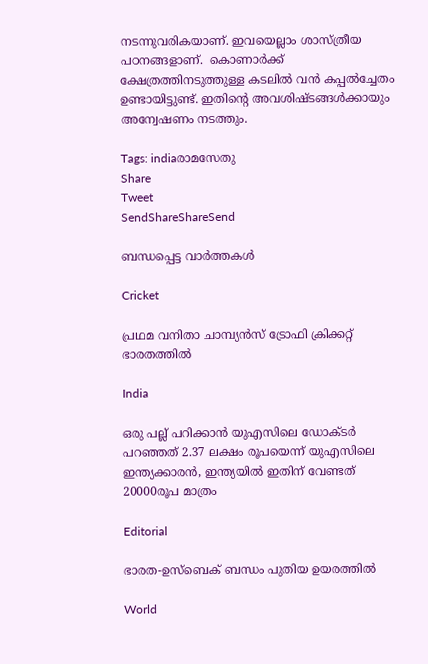നടന്നുവരികയാണ്. ഇവയെല്ലാം ശാസ്ത്രീയ പഠനങ്ങളാണ്.  കൊണാര്‍ക്ക് ക്ഷേത്രത്തിനടുത്തുള്ള കടലില്‍ വന്‍ കപ്പല്‍ച്ചേതം ഉണ്ടായിട്ടുണ്ട്. ഇതിന്റെ അവശിഷ്ടങ്ങള്‍ക്കായും അന്വേഷണം നടത്തും.

Tags: indiaരാമസേതു
Share
Tweet
SendShareShareSend

ബന്ധപ്പെട്ട വാര്‍ത്തകള്‍

Cricket

പ്രഥമ വനിതാ ചാമ്പ്യന്‍സ് ട്രോഫി ക്രിക്കറ്റ് ഭാരതത്തില്‍

India

ഒരു പല്ല് പറിക്കാന്‍ യുഎസിലെ ഡോക്ടര്‍ പറഞ്ഞത് 2.37 ലക്ഷം രൂപയെന്ന് യുഎസിലെ ഇന്ത്യക്കാരന്‍, ഇന്ത്യയില്‍ ഇതിന് വേണ്ടത് 20000രൂപ മാത്രം

Editorial

ഭാരത-ഉസ്‌ബെക് ബന്ധം പുതിയ ഉയരത്തില്‍

World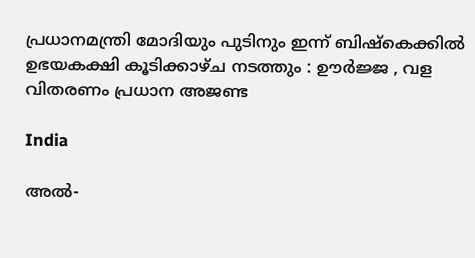പ്രധാനമന്ത്രി മോദിയും പുടിനും ഇന്ന് ബിഷ്കെക്കിൽ ഉഭയകക്ഷി കൂടിക്കാഴ്ച നടത്തും : ഊർജ്ജ , വള വിതരണം പ്രധാന അജണ്ട

India

അൽ-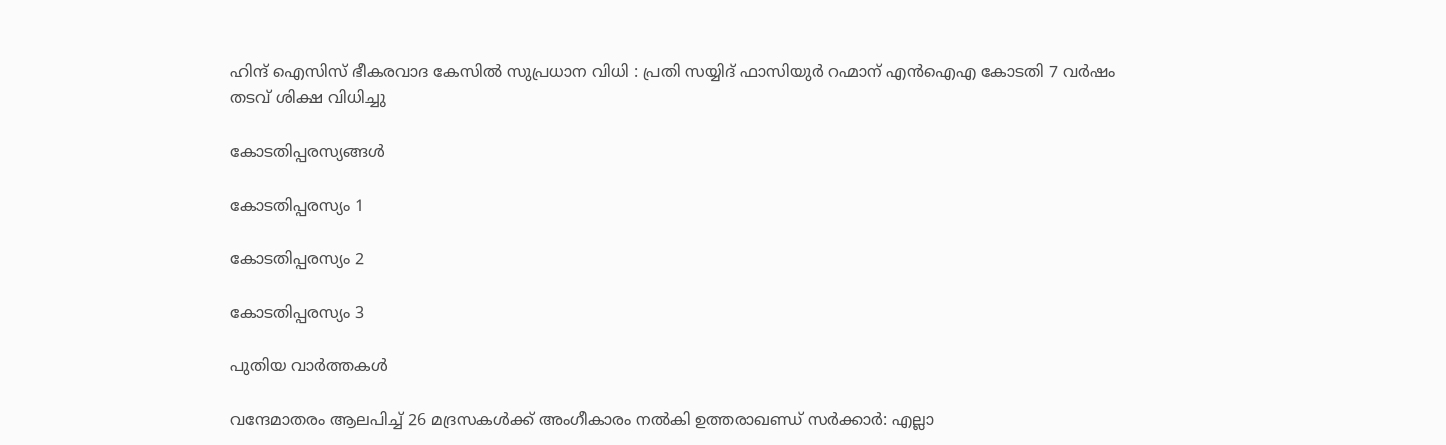ഹിന്ദ് ഐസിസ് ഭീകരവാദ കേസിൽ സുപ്രധാന വിധി : പ്രതി സയ്യിദ് ഫാസിയുർ റഹ്മാന് എൻഐഎ കോടതി 7 വർഷം തടവ് ശിക്ഷ വിധിച്ചു

കോടതിപ്പരസ്യങ്ങള്‍

കോടതിപ്പരസ്യം 1

കോടതിപ്പരസ്യം 2

കോടതിപ്പരസ്യം 3

പുതിയ വാര്‍ത്തകള്‍

വന്ദേമാതരം ആലപിച്ച് 26 മദ്രസകൾക്ക് അംഗീകാരം നൽകി ഉത്തരാഖണ്ഡ് സർക്കാർ: എല്ലാ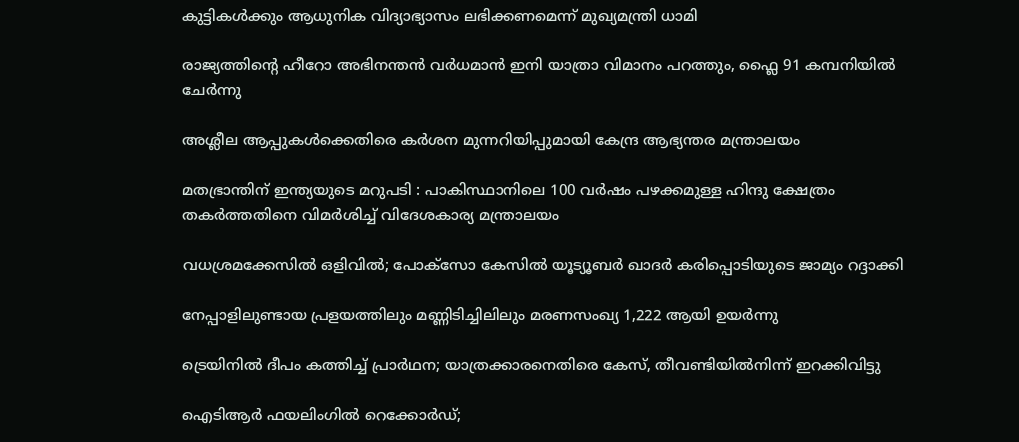കുട്ടികൾക്കും ആധുനിക വിദ്യാഭ്യാസം ലഭിക്കണമെന്ന് മുഖ്യമന്ത്രി ധാമി

രാജ്യത്തിന്റെ ഹീറോ അഭിനന്തൻ വർധമാൻ ഇനി യാത്രാ വിമാനം പറത്തും, ഫ്ലൈ 91 കമ്പനിയിൽ ചേർന്നു

അശ്ലീല ആപ്പുകൾക്കെതിരെ കർശന മുന്നറിയിപ്പുമായി കേന്ദ്ര ആഭ്യന്തര മന്ത്രാലയം

മതഭ്രാന്തിന് ഇന്ത്യയുടെ മറുപടി : പാകിസ്ഥാനിലെ 100 വർഷം പഴക്കമുള്ള ഹിന്ദു ക്ഷേത്രം തകർത്തതിനെ വിമർശിച്ച് വിദേശകാര്യ മന്ത്രാലയം

വധശ്രമക്കേസിൽ ഒളിവിൽ; പോക്‌സോ കേസിൽ യൂട്യൂബർ ഖാദർ കരിപ്പൊടിയുടെ ജാമ്യം റദ്ദാക്കി

നേപ്പാളിലുണ്ടായ പ്രളയത്തിലും മണ്ണിടിച്ചിലിലും മരണസംഖ്യ 1,222 ആയി ഉയർന്നു

ട്രെയിനിൽ ദീപം കത്തിച്ച് പ്രാർഥന; യാത്രക്കാരനെതിരെ കേസ്, തീവണ്ടിയിൽനിന്ന് ഇറക്കിവിട്ടു

ഐടിആർ ഫയലിംഗില്‍ റെക്കോർഡ്‌;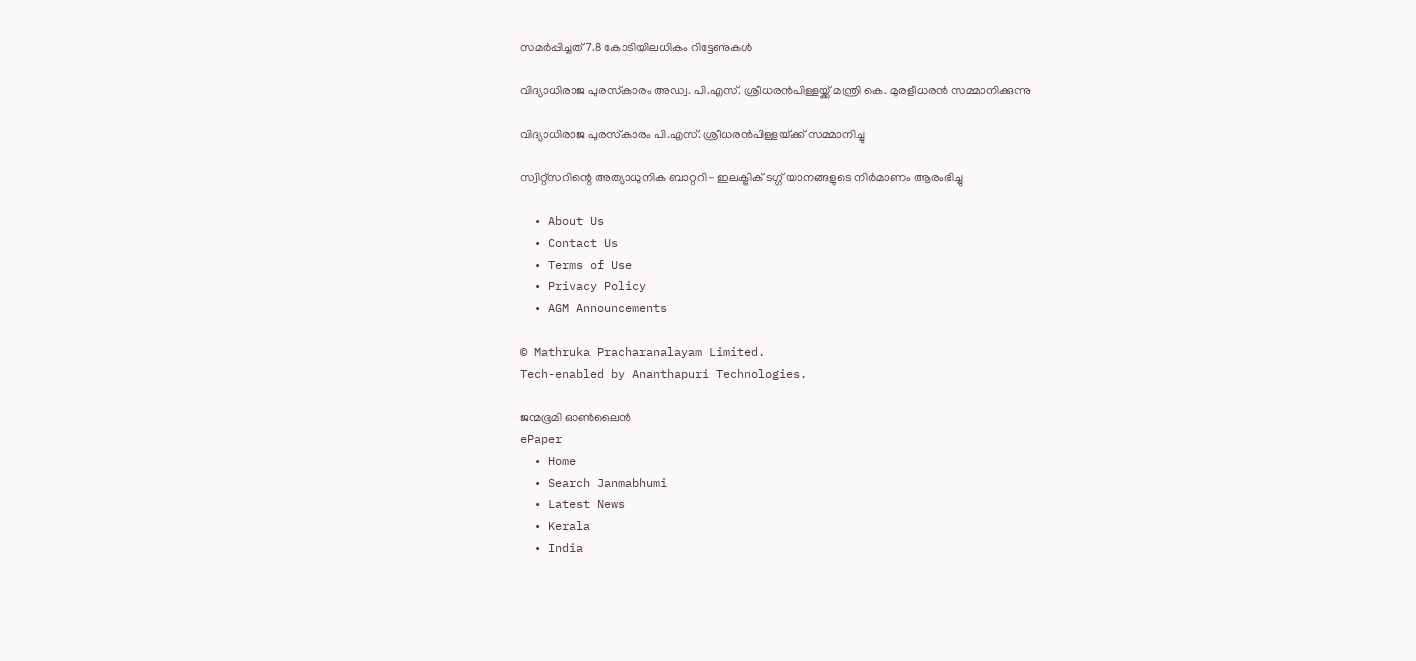സമർപ്പിച്ചത് 7.8 കോടിയിലധികം റിട്ടേണുകൾ

വിദ്യാധിരാജ പുരസ്‌കാരം അഡ്വ. പി.എസ്. ശ്രീധരന്‍പിള്ളയ്ക്ക് മന്ത്രി കെ. മുരളീധരന്‍ സമ്മാനിക്കുന്നു

വിദ്യാധിരാജ പുരസ്‌കാരം പി.എസ്. ശ്രീധരന്‍പിള്ളയ്‌ക്ക് സമ്മാനിച്ചു

സ്വിറ്റ്സറിന്റെ അത്യാധുനിക ബാറ്ററി- ഇലക്ട്രിക് ടഗ്ഗ് യാനങ്ങളുടെ നിര്‍മാണം ആരംഭിച്ചു

  • About Us
  • Contact Us
  • Terms of Use
  • Privacy Policy
  • AGM Announcements

© Mathruka Pracharanalayam Limited.
Tech-enabled by Ananthapuri Technologies.

ജന്മഭൂമി ഓണ്‍ലൈന്‍
ePaper
  • Home
  • Search Janmabhumi
  • Latest News
  • Kerala
  • India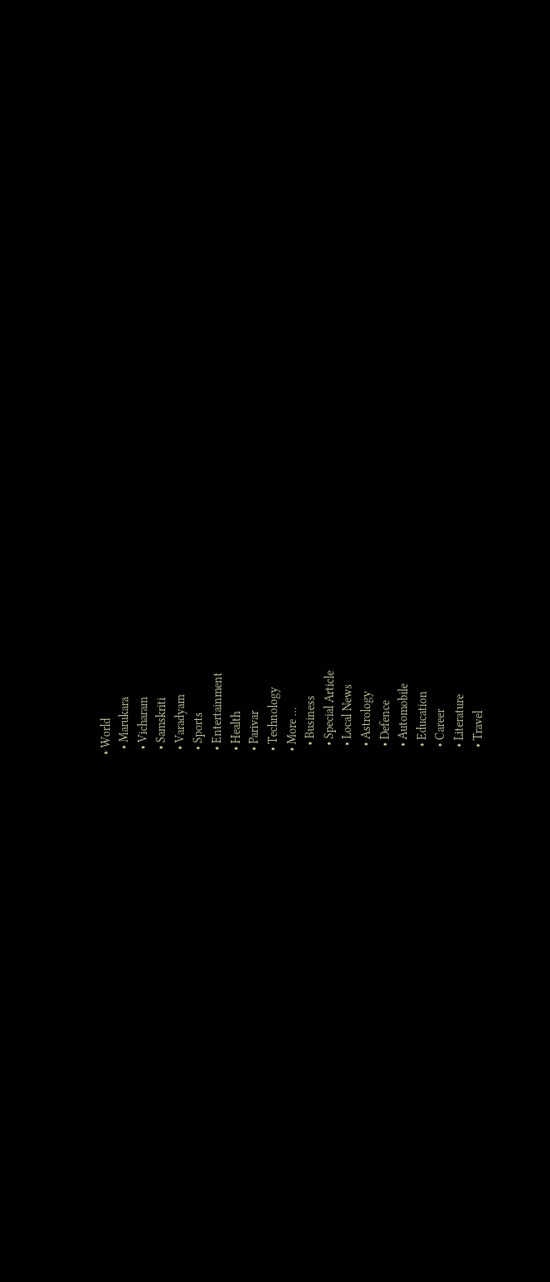• World
  • Marukara
  • Vicharam
  • Samskriti
  • Varadyam
  • Sports
  • Entertainment
  • Health
  • Parivar
  • Technology
  • More …
    • Business
    • Special Article
    • Local News
    • Astrology
    • Defence
    • Automobile
    • Education
    • Career
    • Literature
    • Travel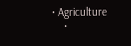• Agriculture
    •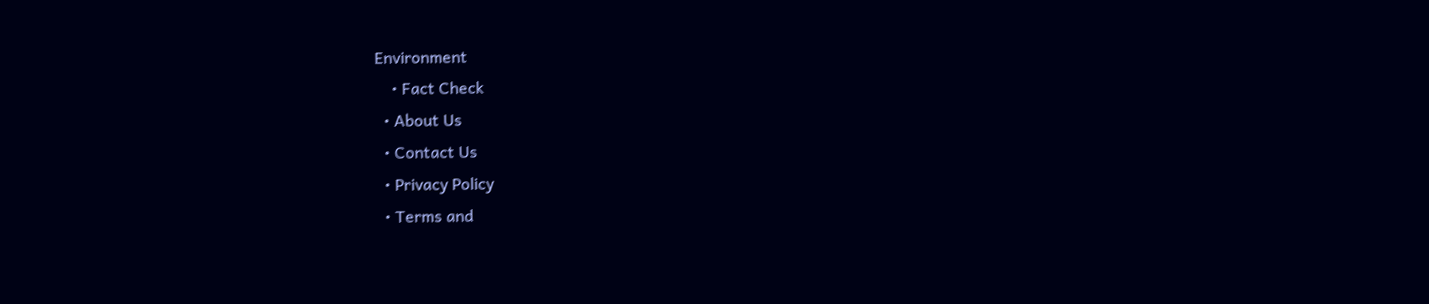Environment
    • Fact Check
  • About Us
  • Contact Us
  • Privacy Policy
  • Terms and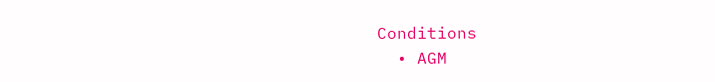Conditions
  • AGM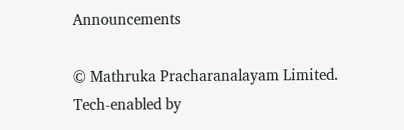Announcements

© Mathruka Pracharanalayam Limited.
Tech-enabled by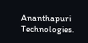Ananthapuri Technologies.